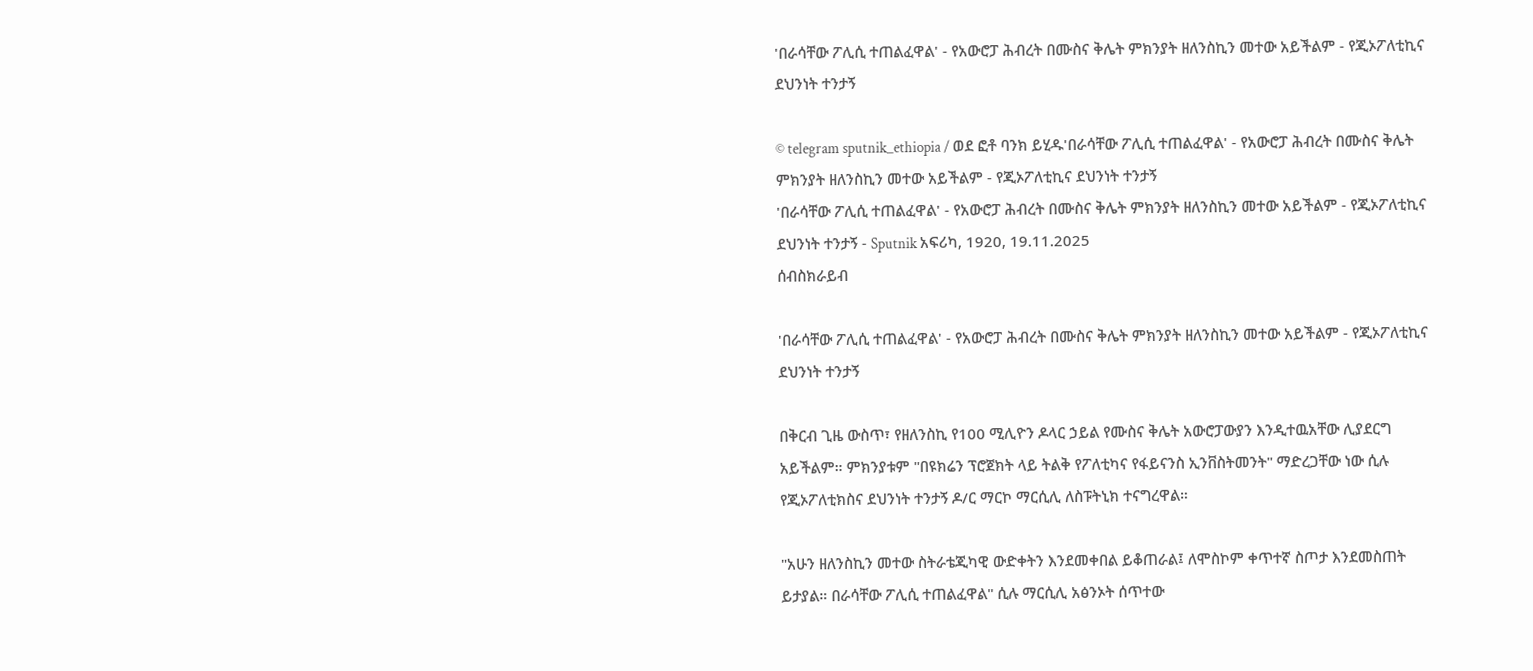'በራሳቸው ፖሊሲ ተጠልፈዋል' - የአውሮፓ ሕብረት በሙስና ቅሌት ምክንያት ዘለንስኪን መተው አይችልም - የጂኦፖለቲኪና ደህንነት ተንታኝ

© telegram sputnik_ethiopia / ወደ ፎቶ ባንክ ይሂዱ'በራሳቸው ፖሊሲ ተጠልፈዋል' - የአውሮፓ ሕብረት በሙስና ቅሌት ምክንያት ዘለንስኪን መተው አይችልም - የጂኦፖለቲኪና ደህንነት ተንታኝ
'በራሳቸው ፖሊሲ ተጠልፈዋል' - የአውሮፓ ሕብረት በሙስና ቅሌት ምክንያት ዘለንስኪን መተው አይችልም - የጂኦፖለቲኪና ደህንነት ተንታኝ - Sputnik አፍሪካ, 1920, 19.11.2025
ሰብስክራይብ

'በራሳቸው ፖሊሲ ተጠልፈዋል' - የአውሮፓ ሕብረት በሙስና ቅሌት ምክንያት ዘለንስኪን መተው አይችልም - የጂኦፖለቲኪና ደህንነት ተንታኝ

በቅርብ ጊዜ ውስጥ፣ የዘለንስኪ የ100 ሚሊዮን ዶላር ኃይል የሙስና ቅሌት አውሮፓውያን እንዲተዉአቸው ሊያደርግ አይችልም። ምክንያቱም "በዩክሬን ፕሮጀክት ላይ ትልቅ የፖለቲካና የፋይናንስ ኢንቨስትመንት" ማድረጋቸው ነው ሲሉ የጂኦፖለቲክስና ደህንነት ተንታኝ ዶ/ር ማርኮ ማርሲሊ ለስፑትኒክ ተናግረዋል።

"አሁን ዘለንስኪን መተው ስትራቴጂካዊ ውድቀትን እንደመቀበል ይቆጠራል፤ ለሞስኮም ቀጥተኛ ስጦታ እንደመስጠት ይታያል። በራሳቸው ፖሊሲ ተጠልፈዋል" ሲሉ ማርሲሊ አፅንኦት ሰጥተው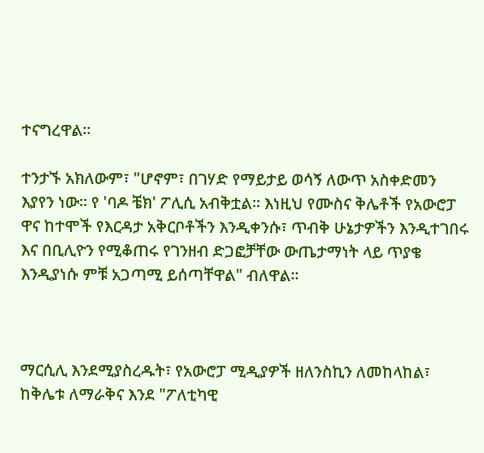ተናግረዋል።

ተንታኙ አክለውም፣ "ሆኖም፣ በገሃድ የማይታይ ወሳኝ ለውጥ አስቀድመን እያየን ነው። የ 'ባዶ ቼክ' ፖሊሲ አብቅቷል። እነዚህ የሙስና ቅሌቶች የአውሮፓ ዋና ከተሞች የእርዳታ አቅርቦቶችን እንዲቀንሱ፣ ጥብቅ ሁኔታዎችን እንዲተገበሩ እና በቢሊዮን የሚቆጠሩ የገንዘብ ድጋፎቻቸው ውጤታማነት ላይ ጥያቄ እንዲያነሱ ምቹ አጋጣሚ ይሰጣቸዋል" ብለዋል።



ማርሲሊ እንደሚያስረዱት፣ የአውሮፓ ሚዲያዎች ዘለንስኪን ለመከላከል፣ ከቅሌቱ ለማራቅና እንደ "ፖለቲካዊ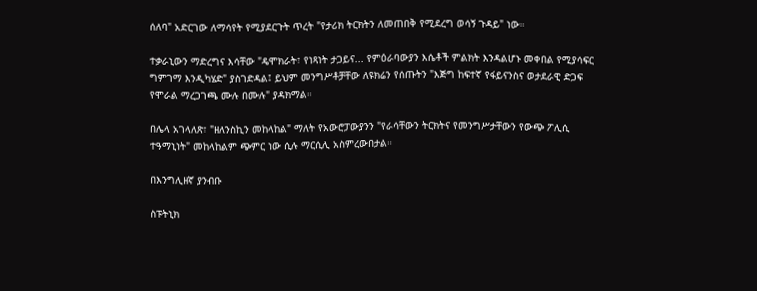ሰለባ" አድርገው ለማሳየት የሚያደርጉት ጥረት "የታሪክ ትርክትን ለመጠበቅ የሚደረግ ወሳኝ ጉዳይ" ነው።

ተቃራኒውን ማድረግና እሳቸው "ዴሞክራት፣ የነጻነት ታጋይና... የምዕራባውያን እሴቶች ምልክት እንዳልሆኑ መቀበል የሚያሳፍር  ግምገማ እንዲካሄድ" ያስገድዳል፤ ይህም መንግሥቶቻቸው ለዩክሬን የሰጡትን "እጅግ ከፍተኛ የፋይናንስና ወታደራዊ ድጋፍ የሞራል ማረጋገጫ ሙሉ በሙሉ" ያዳክማል።

በሌላ አገላለጽ፣ "ዘለንስኪን መከላከል" ማለት የአውሮፓውያንን "የራሳቸውን ትርክትና የመንግሥታቸውን የውጭ ፖሊሲ ተዓማኒነት" መከላከልም ጭምር ነው ሲሉ ማርሲሊ አስምረውበታል።

በእንግሊዘኛ ያንብቡ

ስፑትኒክ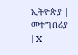ኢትዮጵያ | መተግበሪያ | X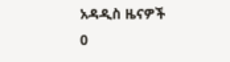አዳዲስ ዜናዎች
0